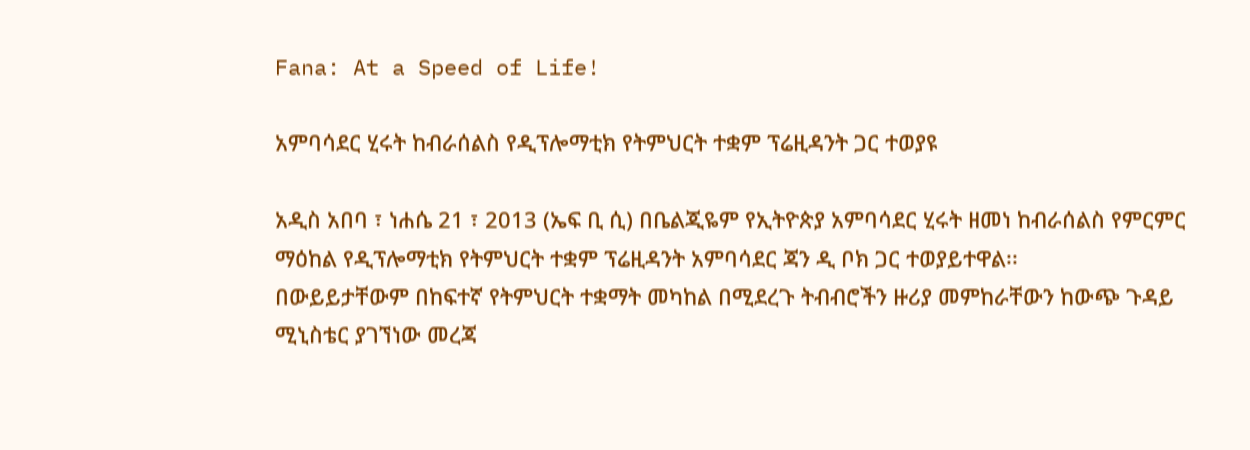Fana: At a Speed of Life!

አምባሳደር ሂሩት ከብራሰልስ የዲፕሎማቲክ የትምህርት ተቋም ፕሬዚዳንት ጋር ተወያዩ

አዲስ አበባ ፣ ነሐሴ 21 ፣ 2013 (ኤፍ ቢ ሲ) በቤልጂዬም የኢትዮጵያ አምባሳደር ሂሩት ዘመነ ከብራሰልስ የምርምር ማዕከል የዲፕሎማቲክ የትምህርት ተቋም ፕሬዚዳንት አምባሳደር ጃን ዲ ቦክ ጋር ተወያይተዋል፡፡
በውይይታቸውም በከፍተኛ የትምህርት ተቋማት መካከል በሚደረጉ ትብብሮችን ዙሪያ መምከራቸውን ከውጭ ጉዳይ ሚኒስቴር ያገኘነው መረጃ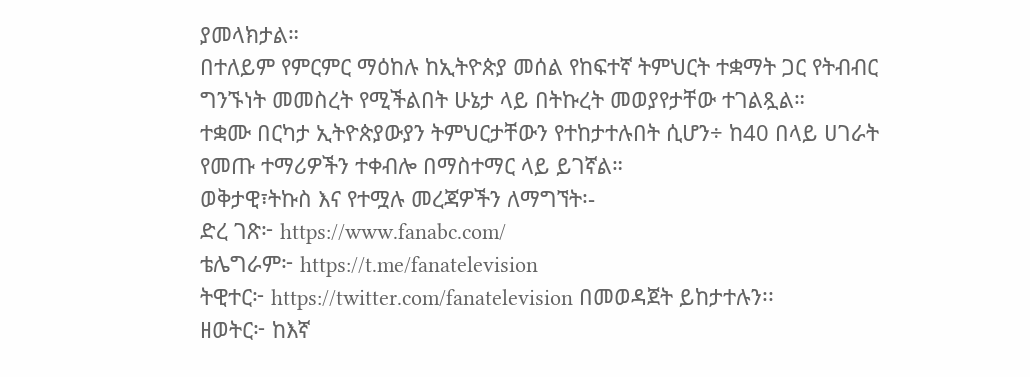ያመላክታል።
በተለይም የምርምር ማዕከሉ ከኢትዮጵያ መሰል የከፍተኛ ትምህርት ተቋማት ጋር የትብብር ግንኙነት መመስረት የሚችልበት ሁኔታ ላይ በትኩረት መወያየታቸው ተገልጿል።
ተቋሙ በርካታ ኢትዮጵያውያን ትምህርታቸውን የተከታተሉበት ሲሆን÷ ከ40 በላይ ሀገራት የመጡ ተማሪዎችን ተቀብሎ በማስተማር ላይ ይገኛል።
ወቅታዊ፣ትኩስ እና የተሟሉ መረጃዎችን ለማግኘት፡-
ድረ ገጽ፦ https://www.fanabc.com/
ቴሌግራም፦ https://t.me/fanatelevision
ትዊተር፦ https://twitter.com/fanatelevision በመወዳጀት ይከታተሉን፡፡
ዘወትር፦ ከእኛ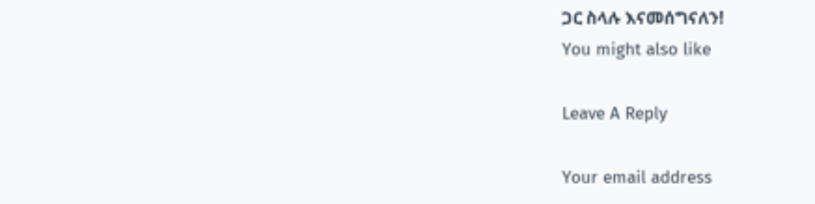ጋር ስላሉ እናመሰግናለን!
You might also like

Leave A Reply

Your email address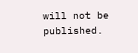will not be published.